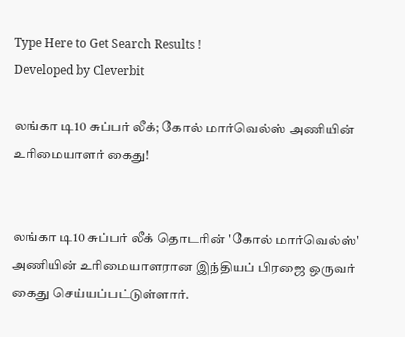Type Here to Get Search Results !
Developed by Cleverbit

லங்கா டி10 சுப்பர் லீக்; கோல் மார்வெல்ஸ் அணியின் உரிமையாளர் கைது!


லங்கா டி10 சுப்பர் லீக் தொடரின் 'கோல் மார்வெல்ஸ்' அணியின் உரிமையாளரான இந்தியப் பிரஜை ஒருவர் கைது செய்யப்பட்டுள்ளார்.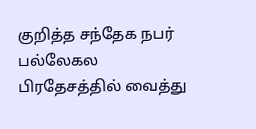குறித்த சந்தேக நபர் பல்லேகல பிரதேசத்தில் வைத்து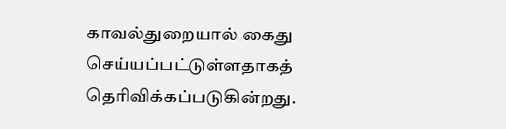காவல்துறையால் கைது செய்யப்பட்டுள்ளதாகத் தெரிவிக்கப்படுகின்றது.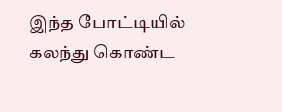இந்த போட்டியில் கலந்து கொண்ட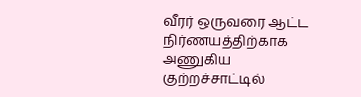வீரர் ஒருவரை ஆட்ட நிர்ணயத்திற்காக அணுகிய குற்றச்சாட்டில்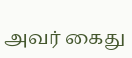அவர் கைது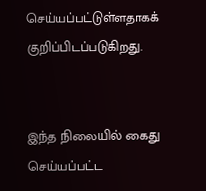செய்யப்பட்டுள்ளதாகக் குறிப்பிடப்படுகிறது.


இந்த நிலையில் கைது செய்யப்பட்ட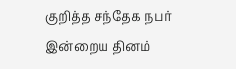குறித்த சந்தேக நபர் இன்றைய தினம்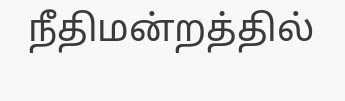நீதிமன்றத்தில்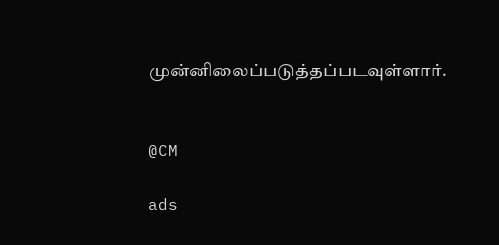முன்னிலைப்படுத்தப்படவுள்ளார்.


@CM

ads